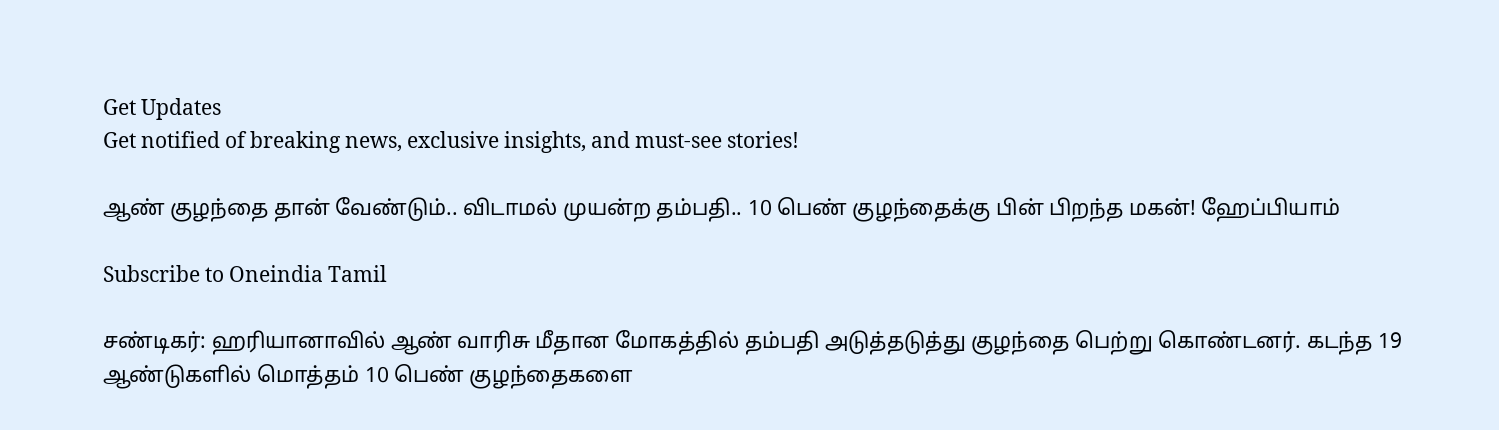Get Updates
Get notified of breaking news, exclusive insights, and must-see stories!

ஆண் குழந்தை தான் வேண்டும்.. விடாமல் முயன்ற தம்பதி.. 10 பெண் குழந்தைக்கு பின் பிறந்த மகன்! ஹேப்பியாம்

Subscribe to Oneindia Tamil

சண்டிகர்: ஹரியானாவில் ஆண் வாரிசு மீதான மோகத்தில் தம்பதி அடுத்தடுத்து குழந்தை பெற்று கொண்டனர். கடந்த 19 ஆண்டுகளில் மொத்தம் 10 பெண் குழந்தைகளை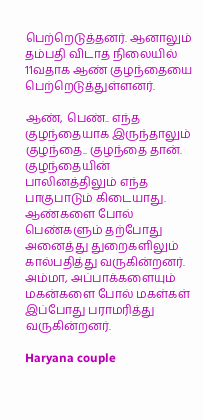பெற்றெடுத்தனர். ஆனாலும் தம்பதி விடாத நிலையில் 11வதாக ஆண் குழந்தையை பெற்றெடுத்துள்ளனர்.

ஆண், பெண்.. எந்த குழந்தையாக இருந்தாலும் குழந்தை.. குழந்தை தான். குழந்தையின் பாலினத்திலும் எந்த பாகுபாடும் கிடையாது. ஆண்களை போல் பெண்களும் தற்போது அனைத்து துறைகளிலும் கால்பதித்து வருகின்றனர். அம்மா, அப்பாக்களையும் மகன்களை போல் மகள்கள் இப்போது பராமரித்து வருகின்றனர்.

Haryana couple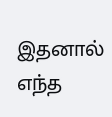இதனால் எந்த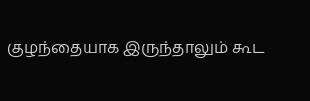குழந்தையாக இருந்தாலும் கூட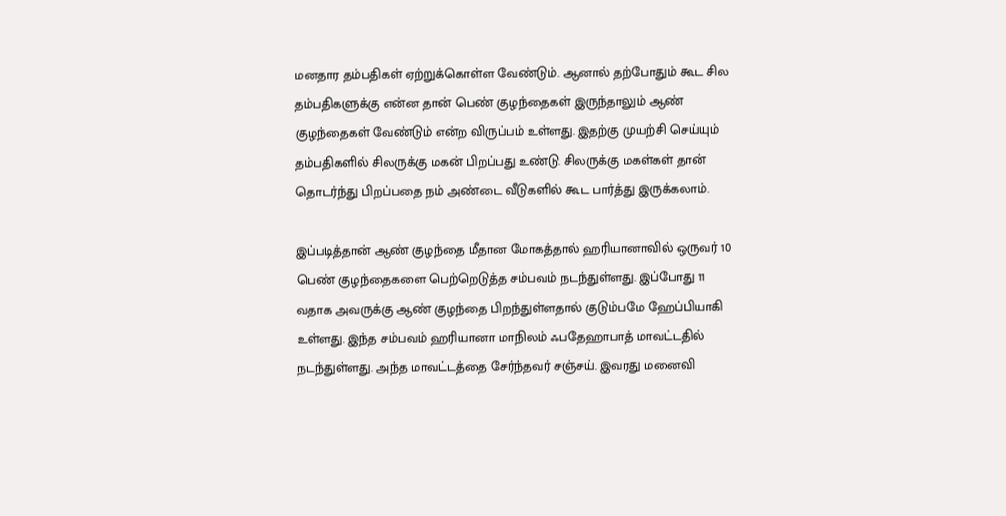மனதார தம்பதிகள் ஏற்றுக்கொள்ள வேண்டும். ஆனால் தற்போதும் கூட சில தம்பதிகளுக்கு என்ன தான் பெண் குழந்தைகள் இருந்தாலும் ஆண் குழந்தைகள் வேண்டும் என்ற விருப்பம் உள்ளது. இதற்கு முயற்சி செய்யும் தம்பதிகளில் சிலருக்கு மகன் பிறப்பது உண்டு. சிலருக்கு மகள்கள் தான் தொடர்ந்து பிறப்பதை நம் அண்டை வீடுகளில் கூட பார்த்து இருக்கலாம்.

இப்படித்தான் ஆண் குழந்தை மீதான மோகத்தால் ஹரியானாவில் ஒருவர் 10 பெண் குழந்தைகளை பெற்றெடுத்த சம்பவம் நடந்துள்ளது. இப்போது 11 வதாக அவருக்கு ஆண் குழந்தை பிறந்துள்ளதால் குடும்பமே ஹேப்பியாகி உள்ளது. இந்த சம்பவம் ஹரியானா மாநிலம் ஃபதேஹாபாத் மாவட்டதில் நடந்துள்ளது. அந்த மாவட்டத்தை சேர்ந்தவர் சஞ்சய். இவரது மனைவி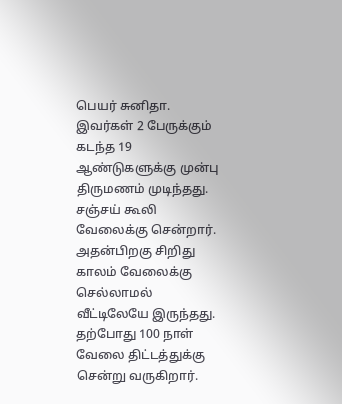பெயர் சுனிதா. இவர்கள் 2 பேருக்கும் கடந்த 19 ஆண்டுகளுக்கு முன்பு திருமணம் முடிந்தது. சஞ்சய் கூலி வேலைக்கு சென்றார். அதன்பிறகு சிறிது காலம் வேலைக்கு செல்லாமல் வீட்டிலேயே இருந்தது. தற்போது 100 நாள் வேலை திட்டத்துக்கு சென்று வருகிறார்.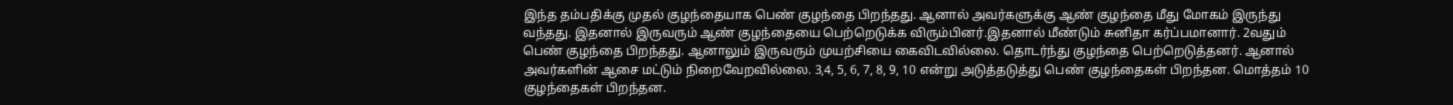இந்த தம்பதிக்கு முதல் குழந்தையாக பெண் குழந்தை பிறந்தது. ஆனால் அவர்களுக்கு ஆண் குழந்தை மீது மோகம் இருந்து வந்தது. இதனால் இருவரும் ஆண் குழந்தையை பெற்றெடுக்க விரும்பினர்.இதனால் மீண்டும் சுனிதா கர்ப்பமானார். 2வதும் பெண் குழந்தை பிறந்தது. ஆனாலும் இருவரும் முயற்சியை கைவிடவில்லை. தொடர்ந்து குழந்தை பெற்றெடுத்தனர். ஆனால் அவர்களின் ஆசை மட்டும் நிறைவேறவில்லை. 3,4, 5, 6, 7, 8, 9, 10 என்று அடுத்தடுத்து பெண் குழந்தைகள் பிறந்தன. மொத்தம் 10 குழந்தைகள் பிறந்தன.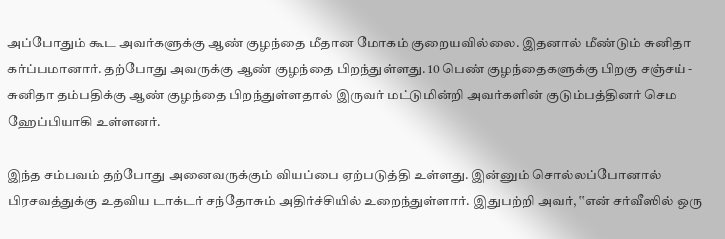அப்போதும் கூட அவர்களுக்கு ஆண் குழந்தை மீதான மோகம் குறையவில்லை. இதனால் மீண்டும் சுனிதா கர்ப்பமானார். தற்போது அவருக்கு ஆண் குழந்தை பிறந்துள்ளது. 10 பெண் குழந்தைகளுக்கு பிறகு சஞ்சய் - சுனிதா தம்பதிக்கு ஆண் குழந்தை பிறந்துள்ளதால் இருவர் மட்டுமின்றி அவர்களின் குடும்பத்தினர் செம ஹேப்பியாகி உள்ளனர்.

இந்த சம்பவம் தற்போது அனைவருக்கும் வியப்பை ஏற்படுத்தி உள்ளது. இன்னும் சொல்லப்போனால் பிரசவத்துக்கு உதவிய டாக்டர் சந்தோசும் அதிர்ச்சியில் உறைந்துள்ளார். இதுபற்றி அவர், ‛‛என் சர்வீஸில் ஒரு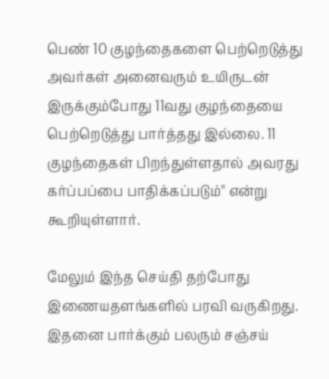பெண் 10 குழந்தைகளை பெற்றெடுத்து அவர்கள் அனைவரும் உயிருடன் இருக்கும்போது 11வது குழந்தையை பெற்றெடுத்து பார்த்தது இல்லை. 11 குழந்தைகள் பிறந்துள்ளதால் அவரது கர்ப்பப்பை பாதிக்கப்படும்'' என்று கூறியுள்ளார்.

மேலும் இந்த செய்தி தற்போது இணையதளங்களில் பரவி வருகிறது. இதனை பார்க்கும் பலரும் சஞ்சய்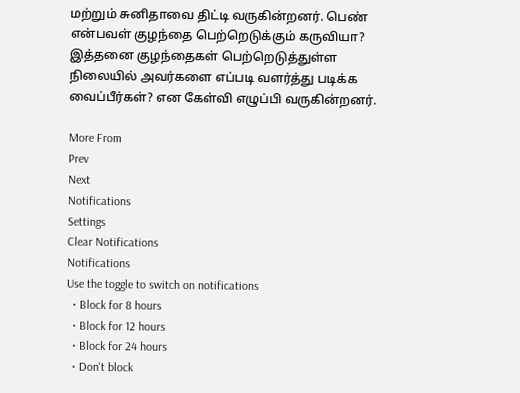மற்றும் சுனிதாவை திட்டி வருகின்றனர். பெண் என்பவள் குழந்தை பெற்றெடுக்கும் கருவியா? இத்தனை குழந்தைகள் பெற்றெடுத்துள்ள நிலையில் அவர்களை எப்படி வளர்த்து படிக்க வைப்பீர்கள்? என கேள்வி எழுப்பி வருகின்றனர்.

More From
Prev
Next
Notifications
Settings
Clear Notifications
Notifications
Use the toggle to switch on notifications
  • Block for 8 hours
  • Block for 12 hours
  • Block for 24 hours
  • Don't block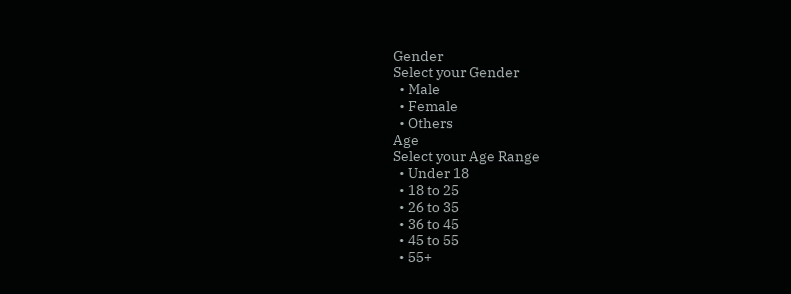Gender
Select your Gender
  • Male
  • Female
  • Others
Age
Select your Age Range
  • Under 18
  • 18 to 25
  • 26 to 35
  • 36 to 45
  • 45 to 55
  • 55+